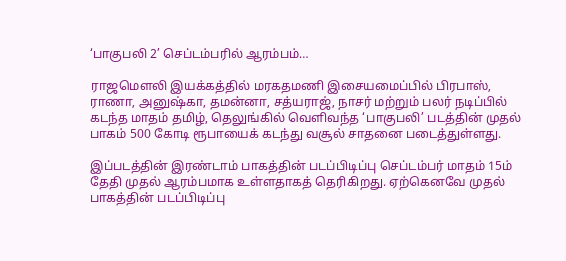‘பாகுபலி 2’ செப்டம்பரில் ஆரம்பம்…

ராஜமௌலி இயக்கத்தில் மரகதமணி இசையமைப்பில் பிரபாஸ், ராணா, அனுஷ்கா, தமன்னா, சத்யராஜ், நாசர் மற்றும் பலர் நடிப்பில் கடந்த மாதம் தமிழ், தெலுங்கில் வெளிவந்த ‘பாகுபலி’ படத்தின் முதல் பாகம் 500 கோடி ரூபாயைக் கடந்து வசூல் சாதனை படைத்துள்ளது.

இப்படத்தின் இரண்டாம் பாகத்தின் படப்பிடிப்பு செப்டம்பர் மாதம் 15ம் தேதி முதல் ஆரம்பமாக உள்ளதாகத் தெரிகிறது. ஏற்கெனவே முதல் பாகத்தின் படப்பிடிப்பு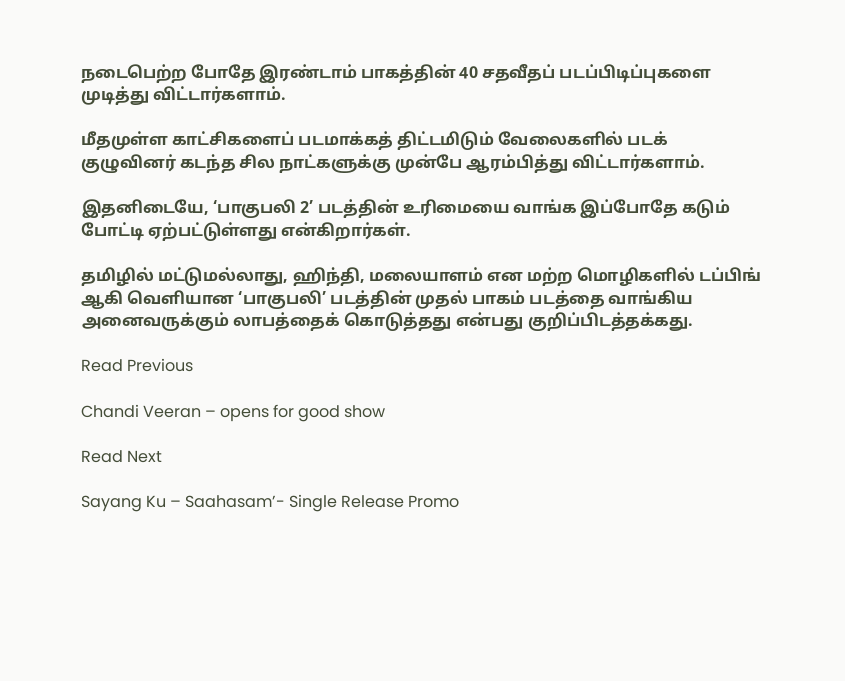நடைபெற்ற போதே இரண்டாம் பாகத்தின் 40 சதவீதப் படப்பிடிப்புகளை முடித்து விட்டார்களாம்.

மீதமுள்ள காட்சிகளைப் படமாக்கத் திட்டமிடும் வேலைகளில் படக் குழுவினர் கடந்த சில நாட்களுக்கு முன்பே ஆரம்பித்து விட்டார்களாம்.

இதனிடையே, ‘பாகுபலி 2’ படத்தின் உரிமையை வாங்க இப்போதே கடும் போட்டி ஏற்பட்டுள்ளது என்கிறார்கள்.

தமிழில் மட்டுமல்லாது, ஹிந்தி, மலையாளம் என மற்ற மொழிகளில் டப்பிங் ஆகி வெளியான ‘பாகுபலி’ படத்தின் முதல் பாகம் படத்தை வாங்கிய அனைவருக்கும் லாபத்தைக் கொடுத்தது என்பது குறிப்பிடத்தக்கது.

Read Previous

Chandi Veeran – opens for good show

Read Next

Sayang Ku – Saahasam’- Single Release Promo